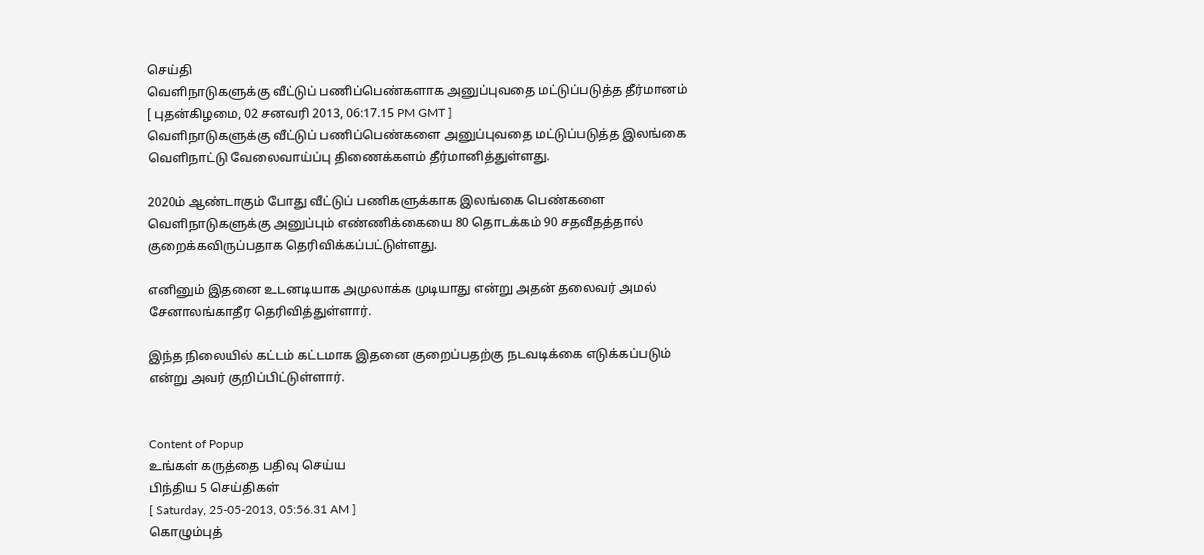செய்தி
வெளிநாடுகளுக்கு வீட்டுப் பணிப்பெண்களாக அனுப்புவதை மட்டுப்படுத்த தீர்மானம்
[ புதன்கிழமை, 02 சனவரி 2013, 06:17.15 PM GMT ]
வெளிநாடுகளுக்கு வீட்டுப் பணிப்பெண்களை அனுப்புவதை மட்டுப்படுத்த இலங்கை வெளிநாட்டு வேலைவாய்ப்பு திணைக்களம் தீர்மானித்துள்ளது.

2020ம் ஆண்டாகும் போது வீட்டுப் பணிகளுக்காக இலங்கை பெண்களை வெளிநாடுகளுக்கு அனுப்பும் எண்ணிக்கையை 80 தொடக்கம் 90 சதவீதத்தால் குறைக்கவிருப்பதாக தெரிவிக்கப்பட்டுள்ளது.

எனினும் இதனை உடனடியாக அமுலாக்க முடியாது என்று அதன் தலைவர் அமல் சேனாலங்காதீர தெரிவித்துள்ளார்.

இந்த நிலையில் கட்டம் கட்டமாக இதனை குறைப்பதற்கு நடவடிக்கை எடுக்கப்படும் என்று அவர் குறிப்பிட்டுள்ளார்.


Content of Popup
உங்கள் கருத்தை பதிவு செய்ய
பிந்திய 5 செய்திகள்
[ Saturday, 25-05-2013, 05:56.31 AM ]
கொழும்புத்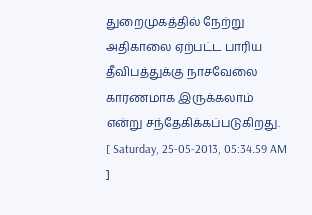துறைமுகத்தில் நேற்று அதிகாலை ஏற்பட்ட பாரிய தீவிபத்துக்கு நாசவேலை காரணமாக இருக்கலாம் என்று சந்தேகிக்கப்படுகிறது.
[ Saturday, 25-05-2013, 05:34.59 AM ]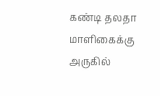கண்டி தலதா மாளிகைக்கு அருகில்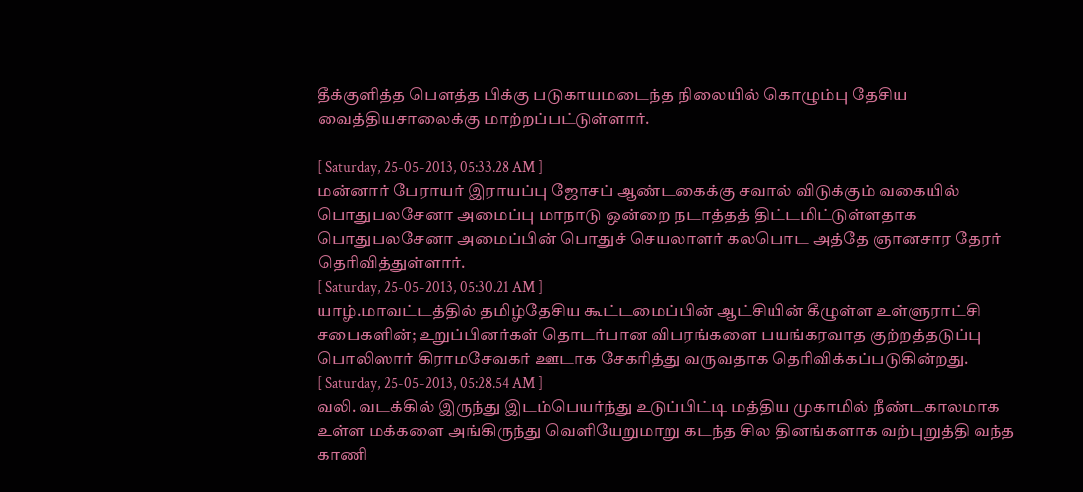தீக்குளித்த பௌத்த பிக்கு படுகாயமடைந்த நிலையில் கொழும்பு தேசிய வைத்தியசாலைக்கு மாற்றப்பட்டுள்ளார்.

[ Saturday, 25-05-2013, 05:33.28 AM ]
மன்னார் பேராயர் இராயப்பு ஜோசப் ஆண்டகைக்கு சவால் விடுக்கும் வகையில் பொதுபலசேனா அமைப்பு மாநாடு ஒன்றை நடாத்தத் திட்டமிட்டுள்ளதாக பொதுபலசேனா அமைப்பின் பொதுச் செயலாளர் கலபொட அத்தே ஞானசார தேரர் தெரிவித்துள்ளார்.
[ Saturday, 25-05-2013, 05:30.21 AM ]
யாழ்.மாவட்டத்தில் தமிழ்தேசிய கூட்டமைப்பின் ஆட்சியின் கீழுள்ள உள்ளுராட்சி சபைகளின்; உறுப்பினர்கள் தொடர்பான விபரங்களை பயங்கரவாத குற்றத்தடுப்பு பொலிஸார் கிராமசேவகர் ஊடாக சேகரித்து வருவதாக தெரிவிக்கப்படுகின்றது.
[ Saturday, 25-05-2013, 05:28.54 AM ]
வலி. வடக்கில் இருந்து இடம்பெயர்ந்து உடுப்பிட்டி மத்திய முகாமில் நீண்டகாலமாக உள்ள மக்களை அங்கிருந்து வெளியேறுமாறு கடந்த சில தினங்களாக வற்புறுத்தி வந்த காணி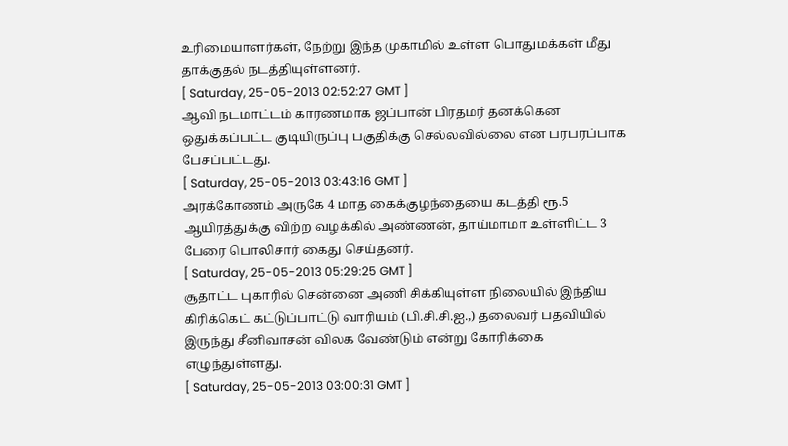உரிமையாளர்கள், நேற்று இந்த முகாமில் உள்ள பொதுமக்கள் மீது தாக்குதல் நடத்தியுள்ளனர்.
[ Saturday, 25-05-2013 02:52:27 GMT ]
ஆவி நடமாட்டம் காரணமாக ஜப்பான் பிரதமர் தனக்கென ஒதுக்கப்பட்ட குடியிருப்பு பகுதிக்கு செல்லவில்லை என பரபரப்பாக பேசப்பட்டது.
[ Saturday, 25-05-2013 03:43:16 GMT ]
அரக்கோணம் அருகே 4 மாத கைக்குழந்தையை கடத்தி ரூ.5 ஆயிரத்துக்கு விற்ற வழக்கில் அண்ணன், தாய்மாமா உள்ளிட்ட 3 பேரை பொலிசார் கைது செய்தனர்.
[ Saturday, 25-05-2013 05:29:25 GMT ]
சூதாட்ட புகாரில் சென்னை அணி சிக்கியுள்ள நிலையில் இந்திய கிரிக்கெட் கட்டுப்பாட்டு வாரியம் (பி.சி.சி.ஐ.,) தலைவர் பதவியில் இருந்து சீனிவாசன் விலக வேண்டும் என்று கோரிக்கை எழுந்துள்ளது.
[ Saturday, 25-05-2013 03:00:31 GMT ]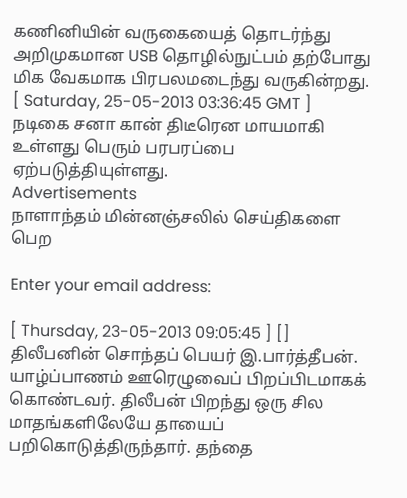கணினியின் வருகையைத் தொடர்ந்து அறிமுகமான USB தொழில்நுட்பம் தற்போது மிக வேகமாக பிரபலமடைந்து வருகின்றது.
[ Saturday, 25-05-2013 03:36:45 GMT ]
நடிகை சனா கான் திடீரென மாயமாகி உள்ளது பெரும் பரபரப்பை ஏற்படுத்தியுள்ளது.
Advertisements
நாளாந்தம் மின்னஞ்சலில் செய்திகளை பெற

Enter your email address:

[ Thursday, 23-05-2013 09:05:45 ] []
திலீபனின் சொந்தப் பெயர் இ.பார்த்தீபன். யாழ்ப்பாணம் ஊரெழுவைப் பிறப்பிடமாகக் கொண்டவர். திலீபன் பிறந்து ஒரு சில மாதங்களிலேயே தாயைப் பறிகொடுத்திருந்தார். தந்தை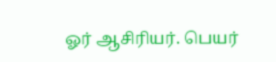ஓர் ஆசிரியர். பெயர்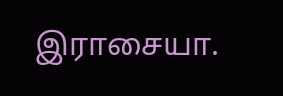இராசையா.